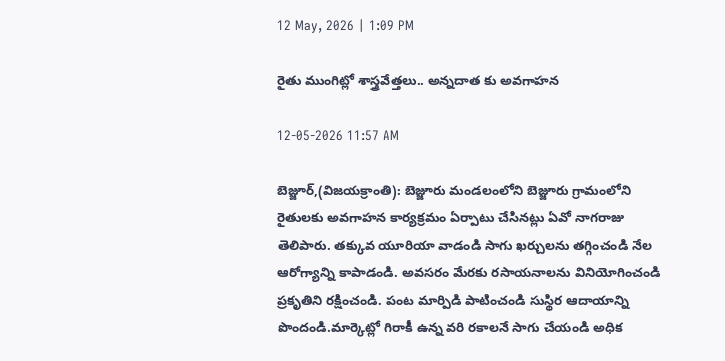12 May, 2026 | 1:09 PM

రైతు ముంగిట్లో శాస్త్రవేత్తలు.. అన్నదాత కు అవగాహన

12-05-2026 11:57 AM

బెజ్జూర్,(విజయక్రాంతి): బెజ్జూరు మండలంలోని బెజ్జూరు గ్రామంలోని  రైతులకు అవగాహన కార్యక్రమం ఏర్పాటు చేసినట్లు ఏవో నాగరాజు తెలిపారు. తక్కువ యూరియా వాడండి సాగు ఖర్చులను తగ్గించండి నేల ఆరోగ్యాన్ని కాపాడండి. అవసరం మేరకు రసాయనాలను వినియోగించండి ప్రకృతిని రక్షించండి. పంట మార్పిడి పాటించండి సుస్థిర ఆదాయాన్ని పొందండి.మార్కెట్లో గిరాకీ ఉన్న వరి రకాలనే సాగు చేయండి అధిక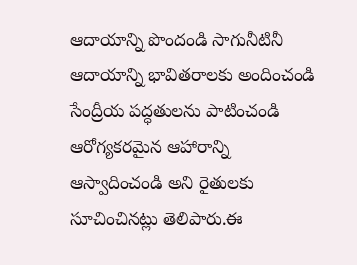ఆదాయాన్ని పొందండి సాగునీటినీ ఆదాయాన్ని భావితరాలకు అందించండి సేంద్రీయ పద్ధతులను పాటించండి ఆరోగ్యకరమైన ఆహారాన్ని ఆస్వాదించండి అని రైతులకు సూచించినట్లు తెలిపారు.ఈ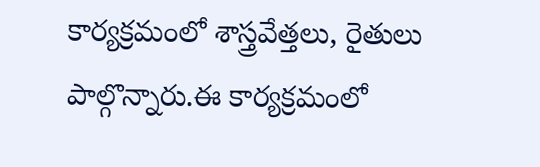కార్యక్రమంలో శాస్త్రవేత్తలు, రైతులు పాల్గొన్నారు.ఈ కార్యక్రమంలో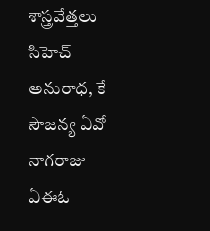శాస్త్రవేత్తలు సిహెచ్ అనురాధ, కే సౌజన్య ఏవో నాగరాజు ఏఈఓ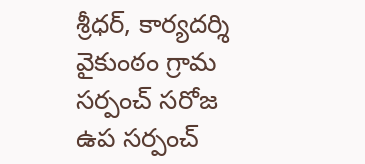శ్రీధర్, కార్యదర్శి వైకుంఠం గ్రామ సర్పంచ్ సరోజ ఉప సర్పంచ్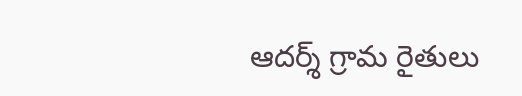ఆదర్శ్ గ్రామ రైతులు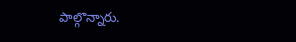పాల్గొన్నారు.